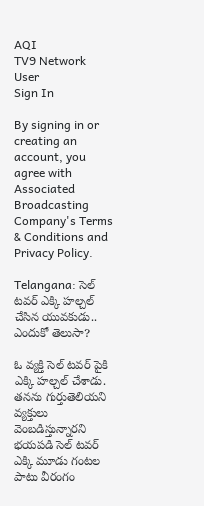AQI
TV9 Network
User
Sign In

By signing in or creating an account, you agree with Associated Broadcasting Company's Terms & Conditions and Privacy Policy.

Telangana: సెల్ టవర్ ఎక్కి హల్చల్ చేసిన యువకుడు.. ఎందుకో తెలుసా?

ఓ వ్యక్తి సెల్ టవర్ పైకి ఎక్కి హల్చల్ చేశాడు. తనను గుర్తుతెలియని వ్యక్తులు వెంబడిస్తున్నారని భయపడి సెల్ టవర్ ఎక్కి మూడు గంటల పాటు వీరంగం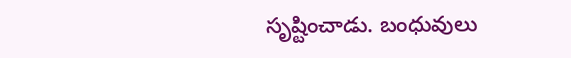సృష్టించాడు. బంధువులు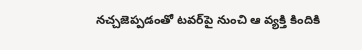నచ్చజెప్పడంతో టవర్‌పై నుంచి ఆ వ్యక్తి కిందికి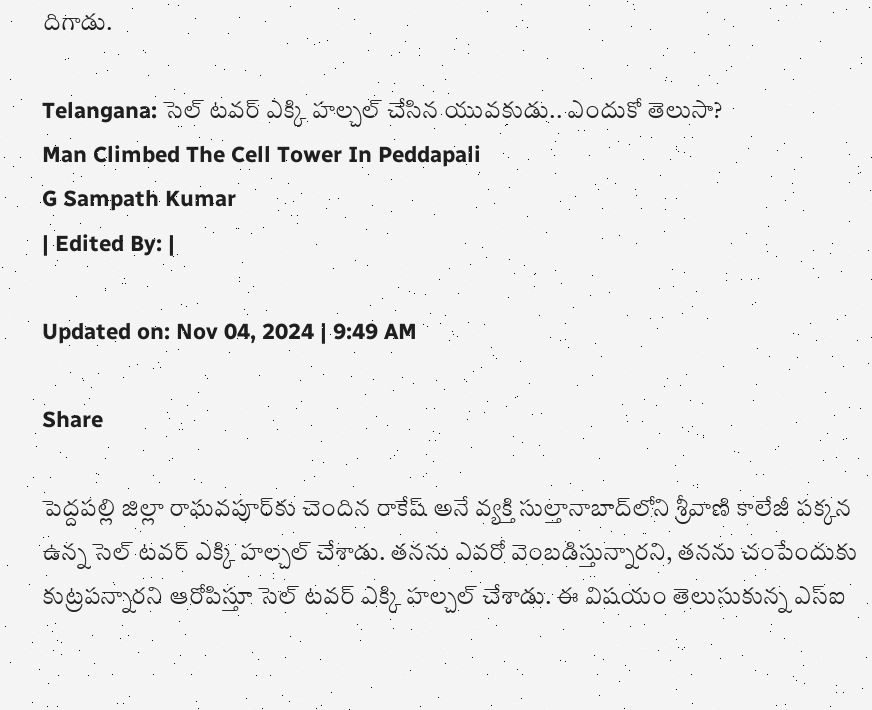దిగాడు.

Telangana: సెల్ టవర్ ఎక్కి హల్చల్ చేసిన యువకుడు.. ఎందుకో తెలుసా?
Man Climbed The Cell Tower In Peddapali
G Sampath Kumar
| Edited By: |

Updated on: Nov 04, 2024 | 9:49 AM

Share

పెద్దపల్లి జిల్లా రాఘవపూర్‌కు చెందిన రాకేష్ అనే వ్యక్తి సుల్తానాబాద్‌లోని శ్రీవాణి కాలేజీ పక్కన ఉన్న సెల్ టవర్ ఎక్కి హల్చల్ చేశాడు. తనను ఎవరో వెంబడిస్తున్నారని, తనను చంపేందుకు కుట్రపన్నారని ఆరోపిస్తూ సెల్ టవర్ ఎక్కి హల్చల్ చేశాడు. ఈ విషయం తెలుసుకున్న ఎస్ఐ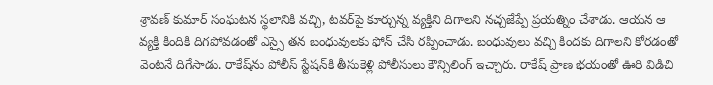శ్రావణ్ కుమార్ సంఘటన స్థలానికి వచ్చి, టవర్‌పై కూర్చున్న వ్యక్తిని దిగాలని నచ్చజేప్పే ప్రయత్నిం చేశాడు. ఆయన ఆ వ్యక్తి కిందికి దిగపోవడంతో ఎస్సై తన బంధువులకు ఫోన్ చేసి రప్పించాడు. బంధువులు వచ్చి కిందకు దిగాలని కోరడంతో వెంటనే దిగేసాడు. రాకేష్‌ను పోలీస్ స్టేషన్‌కి తీసుకెళ్లి పోలీసులు కౌన్సిలింగ్ ఇచ్చారు. రాకేష్ ప్రాణ భయంతో ఊరి విడిచి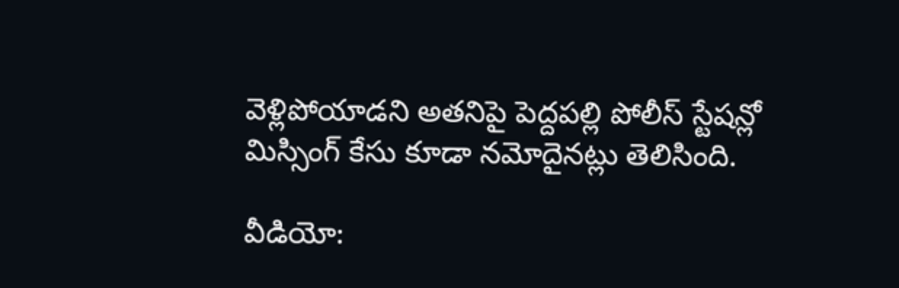వెళ్లిపోయాడని అతనిపై పెద్దపల్లి పోలీస్ స్టేషన్లో మిస్సింగ్ కేసు కూడా నమోదైనట్లు తెలిసింది.

వీడియో: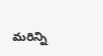మరిన్ని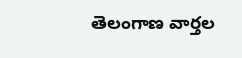తెలంగాణ వార్తల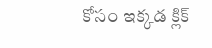కోసం ఇక్కడ క్లిక్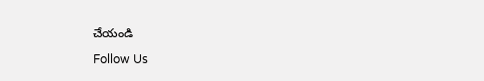చేయండి

Follow Us